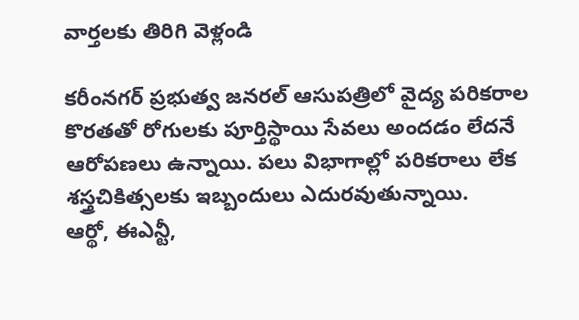వార్తలకు తిరిగి వెళ్లండి

కరీంనగర్ ప్రభుత్వ జనరల్ ఆసుపత్రిలో వైద్య పరికరాల కొరతతో రోగులకు పూర్తిస్థాయి సేవలు అందడం లేదనే ఆరోపణలు ఉన్నాయి. పలు విభాగాల్లో పరికరాలు లేక శస్త్రచికిత్సలకు ఇబ్బందులు ఎదురవుతున్నాయి.
ఆర్థో, ఈఎన్టీ,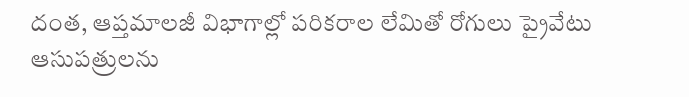దంత, ఆప్తమాలజీ విభాగాల్లో పరికరాల లేమితో రోగులు ప్రైవేటు ఆసుపత్రులను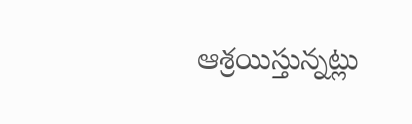ఆశ్రయిస్తున్నట్లు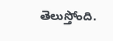తెలుస్తోంది.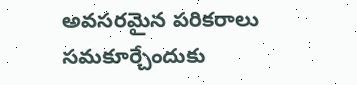అవసరమైన పరికరాలు సమకూర్చేందుకు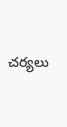చర్యలు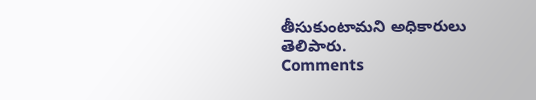తీసుకుంటామని అధికారులు తెలిపారు.
Comments